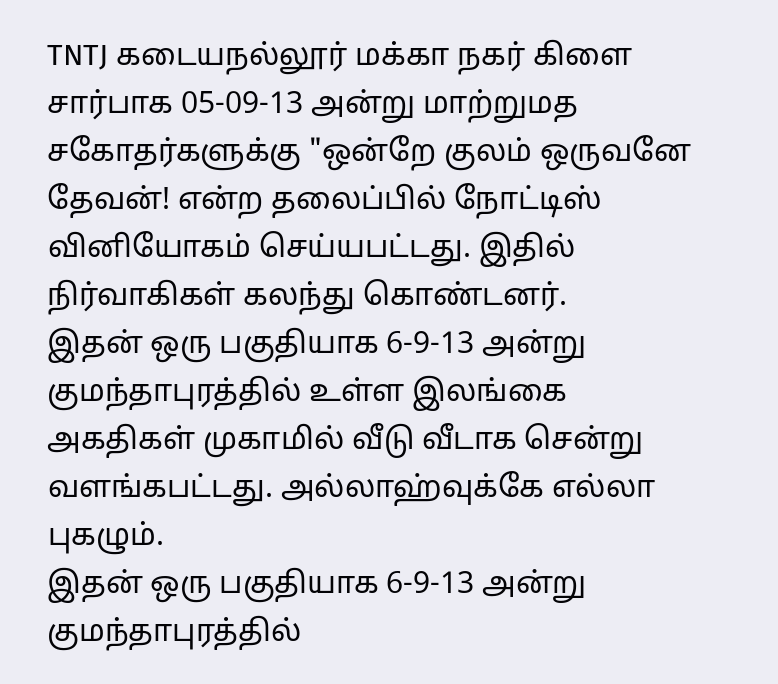TNTJ கடையநல்லூர் மக்கா நகர் கிளை சார்பாக 05-09-13 அன்று மாற்றுமத சகோதர்களுக்கு "ஒன்றே குலம் ஒருவனே தேவன்! என்ற தலைப்பில் நோட்டிஸ் வினியோகம் செய்யபட்டது. இதில் நிர்வாகிகள் கலந்து கொண்டனர்.
இதன் ஒரு பகுதியாக 6-9-13 அன்று குமந்தாபுரத்தில் உள்ள இலங்கை அகதிகள் முகாமில் வீடு வீடாக சென்று வளங்கபட்டது. அல்லாஹ்வுக்கே எல்லா புகழும்.
இதன் ஒரு பகுதியாக 6-9-13 அன்று குமந்தாபுரத்தில்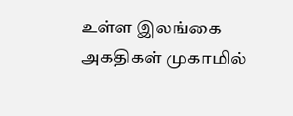உள்ள இலங்கை அகதிகள் முகாமில்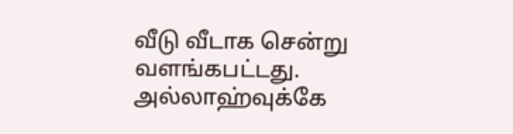வீடு வீடாக சென்று வளங்கபட்டது. அல்லாஹ்வுக்கே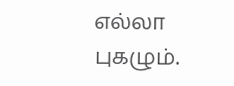எல்லா புகழும்.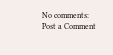No comments:
Post a Comment